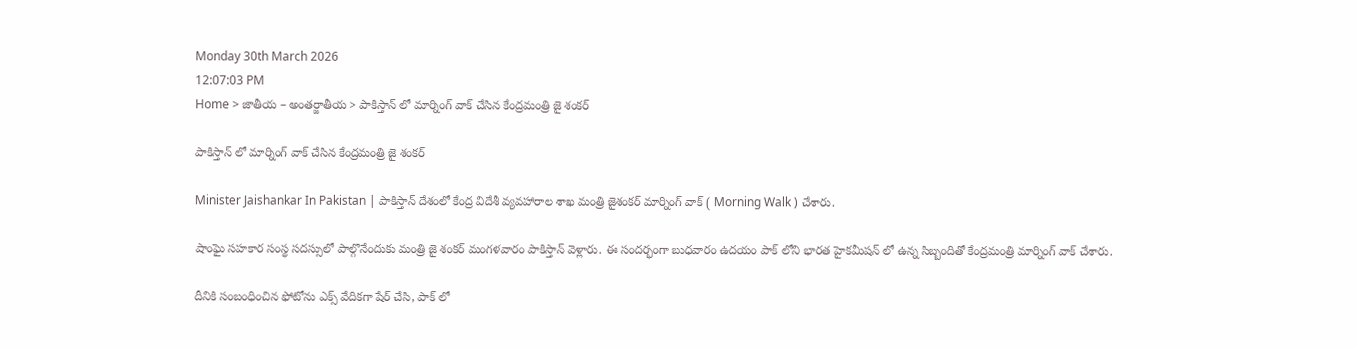Monday 30th March 2026
12:07:03 PM
Home > జాతీయ – అంతర్జాతీయ > పాకిస్తాన్ లో మార్నింగ్ వాక్ చేసిన కేంద్రమంత్రి జై శంకర్

పాకిస్తాన్ లో మార్నింగ్ వాక్ చేసిన కేంద్రమంత్రి జై శంకర్

Minister Jaishankar In Pakistan | పాకిస్తాన్ దేశంలో కేంద్ర విదేశీ వ్యవహారాల శాఖ మంత్రి జైశంకర్ మార్నింగ్ వాక్ ( Morning Walk ) చేశారు.

షాంఘై సహకార సంస్థ సదస్సులో పాల్గొనేందుకు మంత్రి జై శంకర్ మంగళవారం పాకిస్తాన్ వెళ్లారు. ఈ సందర్భంగా బుధవారం ఉదయం పాక్ లోని భారత హైకమీషన్ లో ఉన్న సిబ్బందితో కేంద్రమంత్రి మార్నింగ్ వాక్ చేశారు.

దీనికి సంబంధించిన ఫోటోను ఎక్స్ వేదికగా షేర్ చేసి, పాక్ లో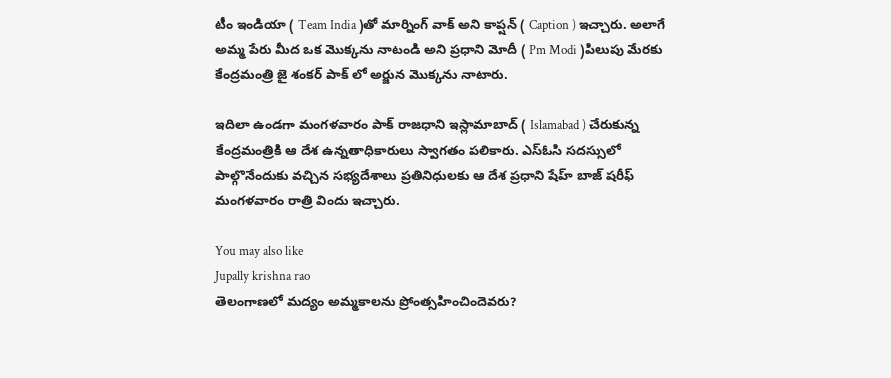టీం ఇండియా ( Team India )తో మార్నింగ్ వాక్ అని కాప్షన్ ( Caption ) ఇచ్చారు. అలాగే అమ్మ పేరు మీద ఒక మొక్కను నాటండి అని ప్రధాని మోదీ ( Pm Modi )పిలుపు మేరకు కేంద్రమంత్రి జై శంకర్ పాక్ లో అర్జున మొక్కను నాటారు.

ఇదిలా ఉండగా మంగళవారం పాక్ రాజధాని ఇస్లామాబాద్ ( Islamabad ) చేరుకున్న కేంద్రమంత్రికి ఆ దేశ ఉన్నతాధికారులు స్వాగతం పలికారు. ఎస్ఓసి సదస్సులో పాల్గొనేందుకు వచ్చిన సభ్యదేశాలు ప్రతినిధులకు ఆ దేశ ప్రధాని షేహ్ బాజ్ షరీఫ్ మంగళవారం రాత్రి విందు ఇచ్చారు.

You may also like
Jupally krishna rao
తెలంగాణలో మ‌ద్యం అమ్మ‌కాల‌ను ప్రోంత్స‌హించిందెవ‌రు?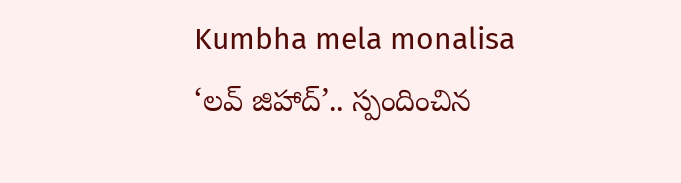Kumbha mela monalisa
‘లవ్ జిహాద్’.. స్పందించిన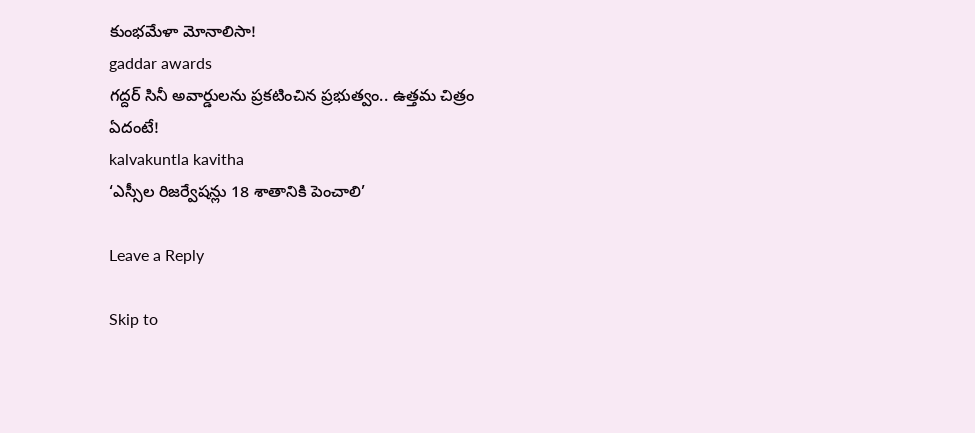కుంభమేళా మోనాలిసా!
gaddar awards
గద్దర్ సినీ అవార్డులను ప్రకటించిన ప్రభుత్వం.. ఉత్తమ చిత్రం ఏదంటే!
kalvakuntla kavitha
‘ఎస్సీల రిజర్వేషన్లు 18 శాతానికి పెంచాలి’

Leave a Reply

Skip to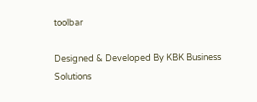toolbar

Designed & Developed By KBK Business Solutions